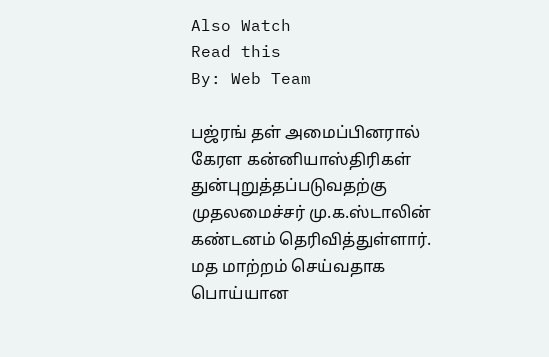Also Watch
Read this
By: Web Team

பஜ்ரங் தள் அமைப்பினரால் கேரள கன்னியாஸ்திரிகள் துன்புறுத்தப்படுவதற்கு முதலமைச்சர் மு.க.ஸ்டாலின் கண்டனம் தெரிவித்துள்ளார்.
மத மாற்றம் செய்வதாக பொய்யான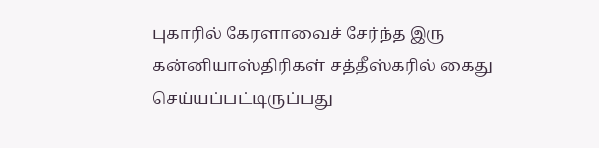புகாரில் கேரளாவைச் சேர்ந்த இரு கன்னியாஸ்திரிகள் சத்தீஸ்கரில் கைது செய்யப்பட்டிருப்பது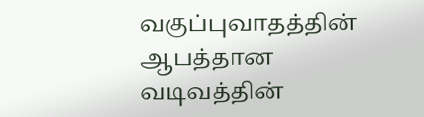வகுப்புவாதத்தின் ஆபத்தான வடிவத்தின்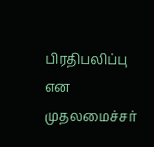பிரதிபலிப்பு என முதலமைச்சர்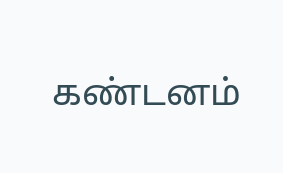கண்டனம்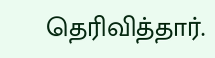தெரிவித்தார்.